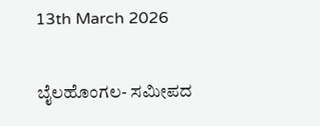13th March 2026

ಬೈಲಹೊಂಗಲ- ಸಮೀಪದ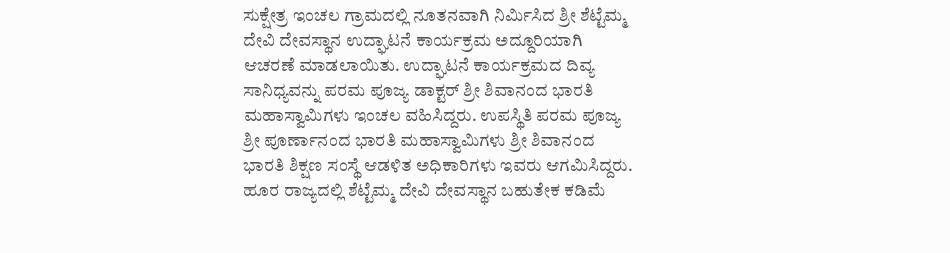ಸುಕ್ಷೇತ್ರ ಇಂಚಲ ಗ್ರಾಮದಲ್ಲಿ ನೂತನವಾಗಿ ನಿರ್ಮಿಸಿದ ಶ್ರೀ ಶೆಟ್ಟೆಮ್ಮ ದೇವಿ ದೇವಸ್ಥಾನ ಉದ್ಘಾಟನೆ ಕಾರ್ಯಕ್ರಮ ಅದ್ದೂರಿಯಾಗಿ ಆಚರಣೆ ಮಾಡಲಾಯಿತು. ಉದ್ಘಾಟನೆ ಕಾರ್ಯಕ್ರಮದ ದಿವ್ಯ ಸಾನಿಧ್ಯವನ್ನು ಪರಮ ಪೂಜ್ಯ ಡಾಕ್ಟರ್ ಶ್ರೀ ಶಿವಾನಂದ ಭಾರತಿ ಮಹಾಸ್ವಾಮಿಗಳು ಇಂಚಲ ವಹಿಸಿದ್ದರು. ಉಪಸ್ಥಿತಿ ಪರಮ ಪೂಜ್ಯ ಶ್ರೀ ಪೂರ್ಣಾನಂದ ಭಾರತಿ ಮಹಾಸ್ವಾಮಿಗಳು ಶ್ರೀ ಶಿವಾನಂದ ಭಾರತಿ ಶಿಕ್ಷಣ ಸಂಸ್ಥೆ ಆಡಳಿತ ಅಧಿಕಾರಿಗಳು ಇವರು ಆಗಮಿಸಿದ್ದರು. ಹೂರ ರಾಜ್ಯದಲ್ಲಿ ಶೆಟ್ಟೆಮ್ಮ ದೇವಿ ದೇವಸ್ಥಾನ ಬಹುತೇಕ ಕಡಿಮೆ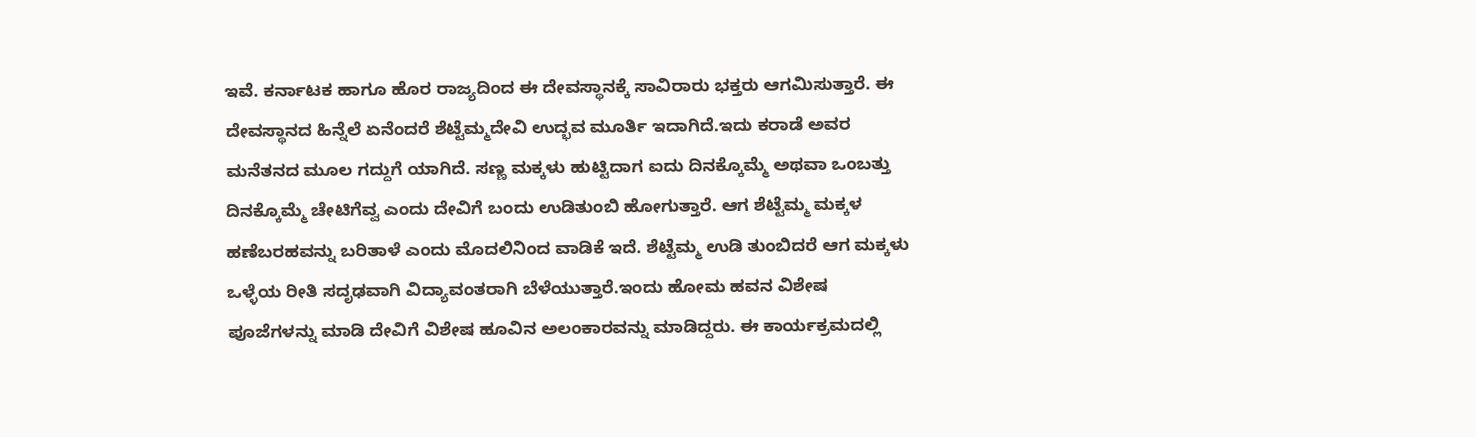ಇವೆ. ಕರ್ನಾಟಕ ಹಾಗೂ ಹೊರ ರಾಜ್ಯದಿಂದ ಈ ದೇವಸ್ಥಾನಕ್ಕೆ ಸಾವಿರಾರು ಭಕ್ತರು ಆಗಮಿಸುತ್ತಾರೆ. ಈ ದೇವಸ್ಥಾನದ ಹಿನ್ನೆಲೆ ಏನೆಂದರೆ ಶೆಟ್ಟೆಮ್ಮದೇವಿ ಉದ್ಭವ ಮೂರ್ತಿ ಇದಾಗಿದೆ.ಇದು ಕರಾಡೆ ಅವರ ಮನೆತನದ ಮೂಲ ಗದ್ದುಗೆ ಯಾಗಿದೆ. ಸಣ್ಣ ಮಕ್ಕಳು ಹುಟ್ಟಿದಾಗ ಐದು ದಿನಕ್ಕೊಮ್ಮೆ ಅಥವಾ ಒಂಬತ್ತು ದಿನಕ್ಕೊಮ್ಮೆ ಚೇಟಿಗೆವ್ವ ಎಂದು ದೇವಿಗೆ ಬಂದು ಉಡಿತುಂಬಿ ಹೋಗುತ್ತಾರೆ. ಆಗ ಶೆಟ್ಟೆಮ್ಮ ಮಕ್ಕಳ ಹಣೆಬರಹವನ್ನು ಬರಿತಾಳೆ ಎಂದು ಮೊದಲಿನಿಂದ ವಾಡಿಕೆ ಇದೆ. ಶೆಟ್ಟೆಮ್ಮ ಉಡಿ ತುಂಬಿದರೆ ಆಗ ಮಕ್ಕಳು ಒಳ್ಳೆಯ ರೀತಿ ಸದೃಢವಾಗಿ ವಿದ್ಯಾವಂತರಾಗಿ ಬೆಳೆಯುತ್ತಾರೆ.ಇಂದು ಹೋಮ ಹವನ ವಿಶೇಷ ಪೂಜೆಗಳನ್ನು ಮಾಡಿ ದೇವಿಗೆ ವಿಶೇಷ ಹೂವಿನ ಅಲಂಕಾರವನ್ನು ಮಾಡಿದ್ದರು. ಈ ಕಾರ್ಯಕ್ರಮದಲ್ಲಿ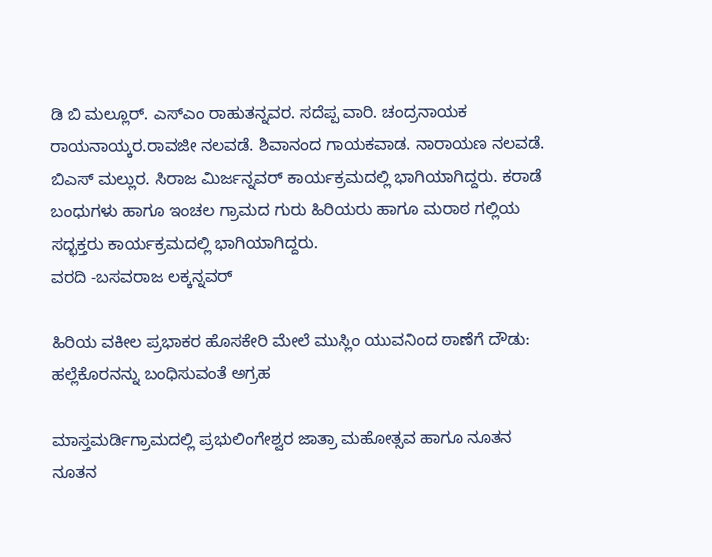ಡಿ ಬಿ ಮಲ್ಲೂರ್. ಎಸ್ಎಂ ರಾಹುತನ್ನವರ. ಸದೆಪ್ಪ ವಾರಿ. ಚಂದ್ರನಾಯಕ ರಾಯನಾಯ್ಕರ.ರಾವಜೀ ನಲವಡೆ. ಶಿವಾನಂದ ಗಾಯಕವಾಡ. ನಾರಾಯಣ ನಲವಡೆ. ಬಿಎಸ್ ಮಲ್ಲುರ. ಸಿರಾಜ ಮಿರ್ಜನ್ನವರ್ ಕಾರ್ಯಕ್ರಮದಲ್ಲಿ ಭಾಗಿಯಾಗಿದ್ದರು. ಕರಾಡೆ ಬಂಧುಗಳು ಹಾಗೂ ಇಂಚಲ ಗ್ರಾಮದ ಗುರು ಹಿರಿಯರು ಹಾಗೂ ಮರಾಠ ಗಲ್ಲಿಯ ಸದ್ಭಕ್ತರು ಕಾರ್ಯಕ್ರಮದಲ್ಲಿ ಭಾಗಿಯಾಗಿದ್ದರು.
ವರದಿ -ಬಸವರಾಜ ಲಕ್ಕನ್ನವರ್

ಹಿರಿಯ ವಕೀಲ ಪ್ರಭಾಕರ ಹೊಸಕೇರಿ ಮೇಲೆ ಮುಸ್ಲಿಂ ಯುವನಿಂದ ಠಾಣೆಗೆ ದೌಡು: ಹಲ್ಲೆಕೊರನನ್ನು ಬಂಧಿಸುವಂತೆ ಅಗ್ರಹ

ಮಾಸ್ತಮರ್ಡಿಗ್ರಾಮದಲ್ಲಿ ಪ್ರಭುಲಿಂಗೇಶ್ವರ ಜಾತ್ರಾ ಮಹೋತ್ಸವ ಹಾಗೂ ನೂತನ ನೂತನ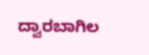ದ್ವಾರಬಾಗಿಲ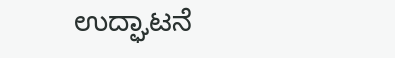ಉದ್ಘಾಟನೆ